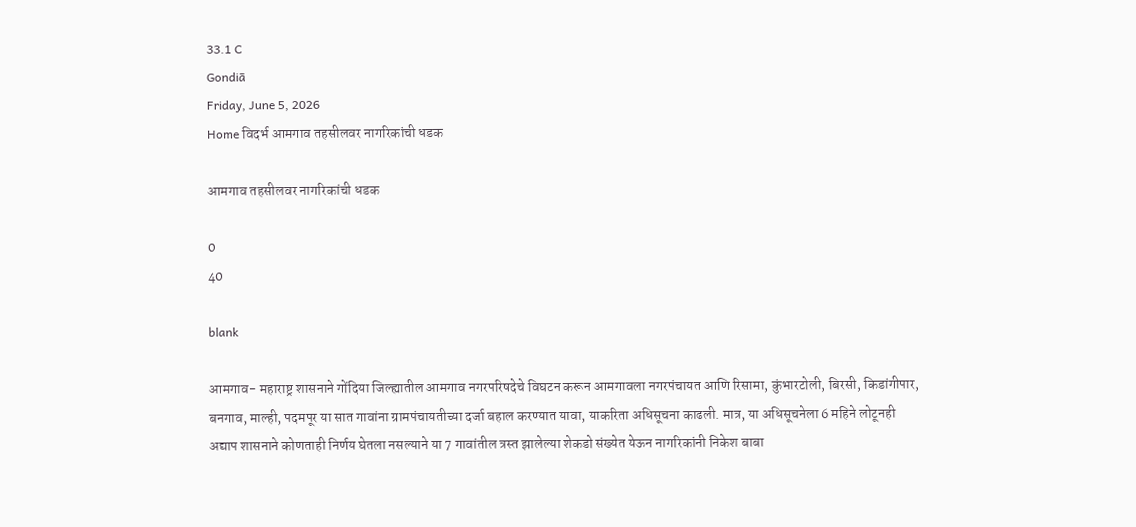33.1 C
Gondiā
Friday, June 5, 2026
Home विदर्भ आमगाव तहसीलवर नागरिकांची धडक

आमगाव तहसीलवर नागरिकांची धडक

0
40

blank

आमगाव- महाराष्ट्र शासनाने गोंदिया जिल्ह्यातील आमगाव नगरपरिषदेचे विघटन करून आमगावला नगरपंचायत आणि रिसामा, कुंभारटोली, बिरसी, किडांगीपार, बनगाव, माल्ही, पदमपूर या सात गावांना ग्रामपंचायतीच्या दर्जा बहाल करण्यात यावा, याकरिता अधिसूचना काढली. मात्र, या अधिसूचनेला 6 महिने लोटूनही अद्याप शासनाने कोणताही निर्णय घेतला नसल्याने या 7 गावांतील त्रस्त झालेल्या शेकडो संख्येत येऊन नागरिकांनी निकेश बाबा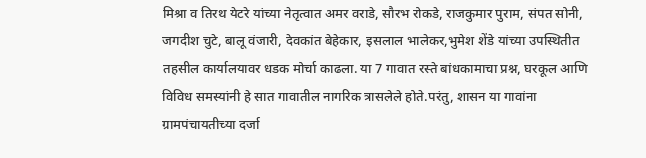मिश्रा व तिरथ येटरे यांच्या नेतृत्वात अमर वराडे, सौरभ रोकडे, राजकुमार पुराम, संपत सोनी, जगदीश चुटे, बालू वंजारी, देवकांत बेहेकार, इसलाल भालेकर,भुमेश शेंडे यांच्या उपस्थितीत तहसील कार्यालयावर धडक मोर्चा काढला. या 7 गावात रस्ते बांधकामाचा प्रश्न, घरकूल आणि विविध समस्यांनी हे सात गावातील नागरिक त्रासलेले होते.परंतु, शासन या गावांना ग्रामपंचायतीच्या दर्जा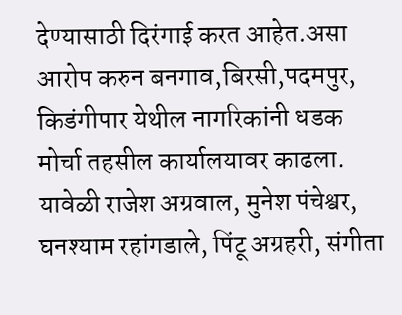देण्यासाठी दिरंगाई करत आहेत.असा आरोप करुन बनगाव,बिरसी,पदमपुर, किडंगीपार येथील नागरिकांनी धडक मोर्चा तहसील कार्यालयावर काढला. यावेळी राजेश अग्रवाल, मुनेश पंचेश्वर, घनश्याम रहांगडाले, पिंटू अग्रहरी, संगीता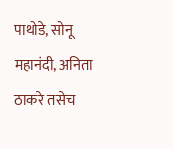पाथोडे, सोनू महानंदी, अनिता ठाकरे तसेच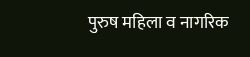पुरुष महिला व नागरिक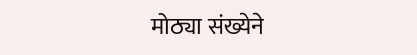मोठ्या संख्येने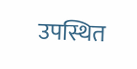उपस्थित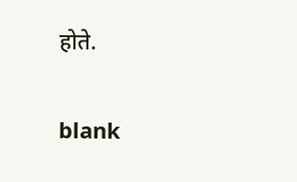होते.

blank